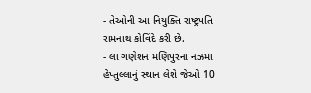- તેઓની આ નિયુક્તિ રાષ્ટ્રપતિ રામનાથ કોવિંદે કરી છે.
- લા ગણેશન મણિપુરના નઝમા હેપ્તુલ્લાનું સ્થાન લેશે જેઓ 10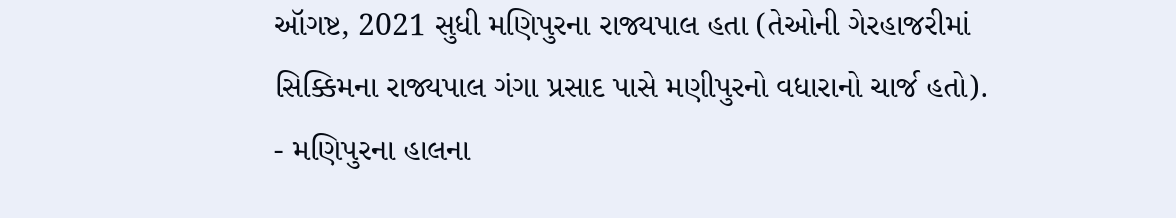ઑગષ્ટ, 2021 સુધી મણિપુરના રાજ્યપાલ હતા (તેઓની ગેરહાજરીમાં સિક્કિમના રાજ્યપાલ ગંગા પ્રસાદ પાસે મણીપુરનો વધારાનો ચાર્જ હતો).
- મણિપુરના હાલના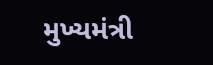મુખ્યમંત્રી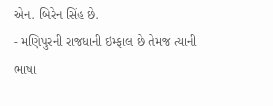એન. બિરેન સિંહ છે.
- મણિપુરની રાજધાની ઇમ્ફાલ છે તેમજ ત્યાની ભાષા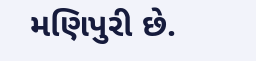મણિપુરી છે.